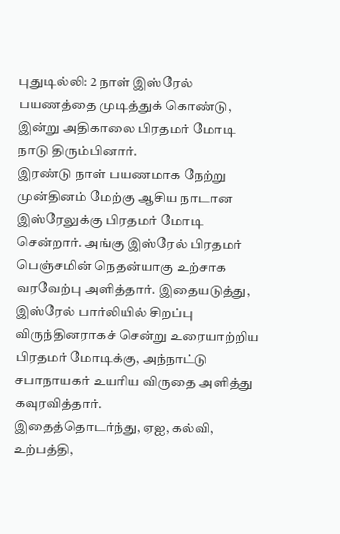புதுடில்லி: 2 நாள் இஸ்ரேல் பயணத்தை முடித்துக் கொண்டு, இன்று அதிகாலை பிரதமர் மோடி நாடு திரும்பினார்.
இரண்டு நாள் பயணமாக நேற்று முன்தினம் மேற்கு ஆசிய நாடான இஸ்ரேலுக்கு பிரதமர் மோடி சென்றார். அங்கு இஸ்ரேல் பிரதமர் பெஞ்சமின் நெதன்யாகு உற்சாக வரவேற்பு அளித்தார். இதையடுத்து, இஸ்ரேல் பார்லியில் சிறப்பு விருந்தினராகச் சென்று உரையாற்றிய பிரதமர் மோடிக்கு, அந்நாட்டு சபாநாயகர் உயரிய விருதை அளித்து கவுரவித்தார்.
இதைத்தொடர்ந்து, ஏஐ, கல்வி, உற்பத்தி,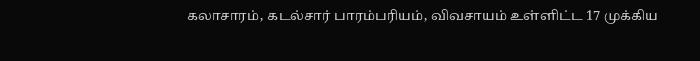கலாசாரம், கடல்சார் பாரம்பரியம், விவசாயம் உள்ளிட்ட 17 முக்கிய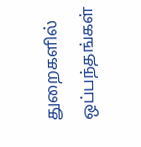துறைகளில் ஒப்பந்தங்கள்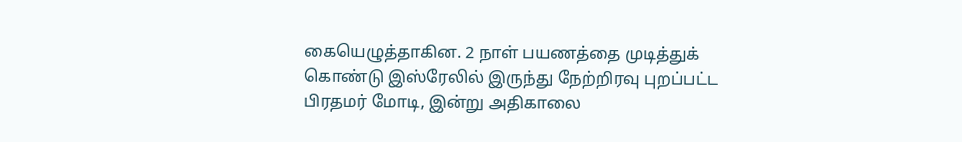கையெழுத்தாகின. 2 நாள் பயணத்தை முடித்துக் கொண்டு இஸ்ரேலில் இருந்து நேற்றிரவு புறப்பட்ட பிரதமர் மோடி, இன்று அதிகாலை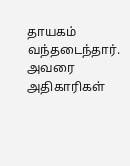தாயகம் வந்தடைந்தார். அவரை அதிகாரிகள்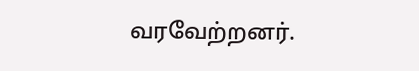வரவேற்றனர்.